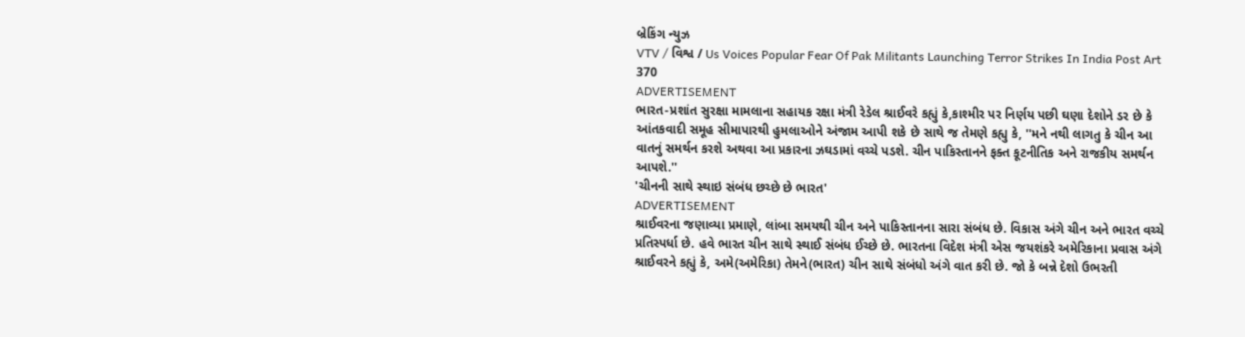બ્રેકિંગ ન્યુઝ
VTV / વિશ્વ / Us Voices Popular Fear Of Pak Militants Launching Terror Strikes In India Post Art 370
ADVERTISEMENT
ભારત-પ્રશાંત સુરક્ષા મામલાના સહાયક રક્ષા મંત્રી રેડેલ શ્રાઈવરે કહ્યું કે,કાશ્મીર પર નિર્ણય પછી ઘણા દેશોને ડર છે કે આંતકવાદી સમૂહ સીમાપારથી હુમલાઓને અંજામ આપી શકે છે સાથે જ તેમણે કહ્યુ કે, ''મને નથી લાગતુ કે ચીન આ વાતનું સમર્થન કરશે અથવા આ પ્રકારના ઝઘડામાં વચ્ચે પડશે. ચીન પાકિસ્તાનને ફક્ત કૂટનીતિક અને રાજકીય સમર્થન આપશે.''
'ચીનની સાથે સ્થાઇ સંબંધ છચ્છે છે ભારત'
ADVERTISEMENT
શ્રાઈવરના જણાવ્યા પ્રમાણે, લાંબા સમયથી ચીન અને પાકિસ્તાનના સારા સંબંધ છે. વિકાસ અંગે ચીન અને ભારત વચ્ચે પ્રતિસ્પર્ધા છે. હવે ભારત ચીન સાથે સ્થાઈ સંબંધ ઈચ્છે છે. ભારતના વિદેશ મંત્રી એસ જયશંકરે અમેરિકાના પ્રવાસ અંગે શ્રાઈવરને કહ્યું કે, અમે(અમેરિકા) તેમને(ભારત) ચીન સાથે સંબંધો અંગે વાત કરી છે. જો કે બન્ને દેશો ઉભરતી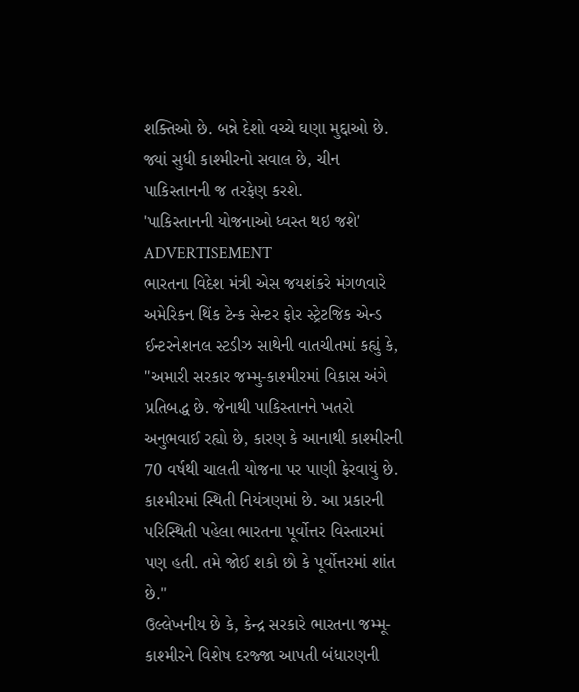શક્તિઓ છે. બન્ને દેશો વચ્ચે ઘણા મુદ્દાઓ છે. જ્યાં સુધી કાશ્મીરનો સવાલ છે, ચીન પાકિસ્તાનની જ તરફેણ કરશે.
'પાકિસ્તાનની યોજનાઓ ધ્વસ્ત થઇ જશે'
ADVERTISEMENT
ભારતના વિદેશ મંત્રી એસ જયશંકરે મંગળવારે અમેરિકન થિંક ટેન્ક સેન્ટર ફોર સ્ટ્રેટજિક એન્ડ ઈન્ટરનેશનલ સ્ટડીઝ સાથેની વાતચીતમાં કહ્યું કે, ''અમારી સરકાર જમ્મુ-કાશ્મીરમાં વિકાસ અંગે પ્રતિબદ્ધ છે. જેનાથી પાકિસ્તાનને ખતરો અનુભવાઈ રહ્યો છે, કારણ કે આનાથી કાશ્મીરની 70 વર્ષથી ચાલતી યોજના પર પાણી ફેરવાયું છે. કાશ્મીરમાં સ્થિતી નિયંત્રણમાં છે. આ પ્રકારની પરિસ્થિતી પહેલા ભારતના પૂર્વોત્તર વિસ્તારમાં પણ હતી. તમે જોઈ શકો છો કે પૂર્વોત્તરમાં શાંત છે.''
ઉલ્લેખનીય છે કે, કેન્દ્ર સરકારે ભારતના જમ્મૂ-કાશ્મીરને વિશેષ દરજ્જા આપતી બંધારણની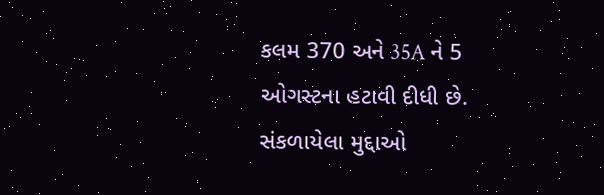કલમ 370 અને 35A ને 5 ઓગસ્ટના હટાવી દીધી છે.
સંકળાયેલા મુદ્દાઓ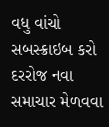વધુ વાંચો
સબસ્ક્રાઇબ કરો
દરરોજ નવા સમાચાર મેળવવા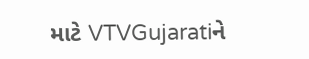માટે VTVGujaratiને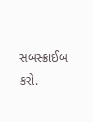સબસ્ક્રાઈબ કરો.